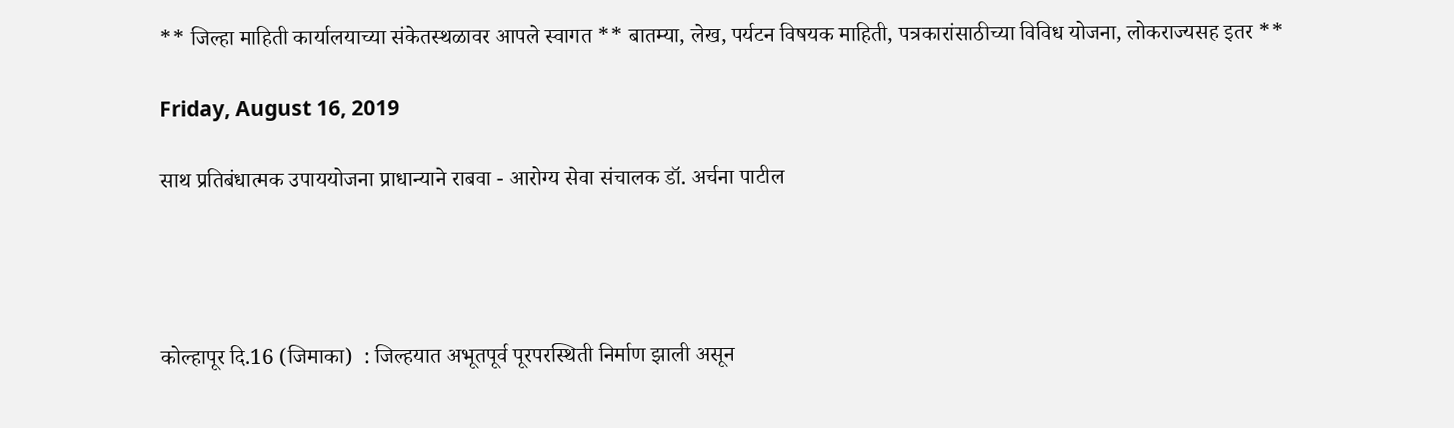** जिल्हा माहिती कार्यालयाच्या संकेतस्थळावर आपले स्वागत ** बातम्या, लेख, पर्यटन विषयक माहिती, पत्रकारांसाठीच्या विविध योजना, लोकराज्यसह इतर **

Friday, August 16, 2019

साथ प्रतिबंधात्मक उपाययोजना प्राधान्याने राबवा - आरोग्य सेवा संचालक डॉ. अर्चना पाटील




कोल्हापूर दि.16 (जिमाका)  : जिल्हयात अभूतपूर्व पूरपरस्थिती निर्माण झाली असून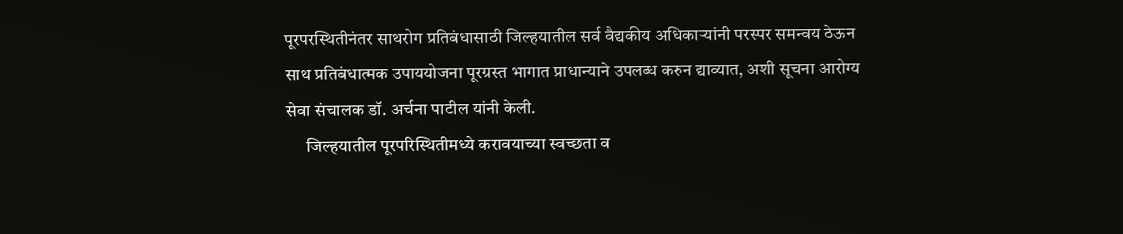पूरपरस्थितीनंतर साथरोग प्रतिबंधासाठी जिल्हयातील सर्व वैद्यकीय अधिकाऱ्यांनी परस्पर समन्वय ठेऊन साथ प्रतिबंधात्मक उपाययोजना पूरग्रस्त भागात प्राधान्याने उपलब्ध करुन द्याव्यात, अशी सूचना आरोग्य सेवा संचालक डॉ. अर्चना पाटील यांनी केली.
      जिल्हयातील पूरपरिस्थितीमध्ये करावयाच्या स्वच्छता व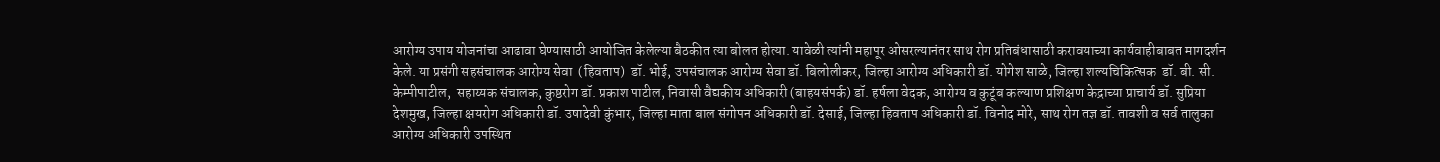आरोग्य उपाय योजनांचा आढावा घेण्यासाठी आयोजित केलेल्या बैठकीत त्या बोलत होत्या. यावेळी त्यांनी महापूर ओसरल्यानंतर साथ रोग प्रतिबंधासाठी करावयाच्या कार्यवाहीबाबत मागदर्शन केले. या प्रसंगी सहसंचालक आरोग्य सेवा  (हिवताप)  डॉ. भोई, उपसंचालक आरोग्य सेवा डॉ. बिलोलीकर, जिल्हा आरोग्य अधिकारी डॉ. योगेश साळे, जिल्हा शल्यचिकित्सक  डॉ. बी. सी. केम्पीपाटील,  सहाय्यक संचालक, कुष्ठरोग डॉ. प्रकाश पाटील, निवासी वैद्यकीय अधिकारी (बाहयसंपर्क) डॉ. हर्षला वेदक, आरोग्य व कुटूंब कल्याण प्रशिक्षण केद्राच्या प्राचार्य डॉ. सुप्रिया देशमुख, जिल्हा क्षयरोग अधिकारी डॉ. उषादेवी कुंभार, जिल्हा माता बाल संगोपन अधिकारी डॉ. देसाई, जिल्हा हिवताप अधिकारी डॉ. विनोद मोरे, साथ रोग तज्ञ डॉ. तावशी व सर्व तालुका आरोग्य अधिकारी उपस्थित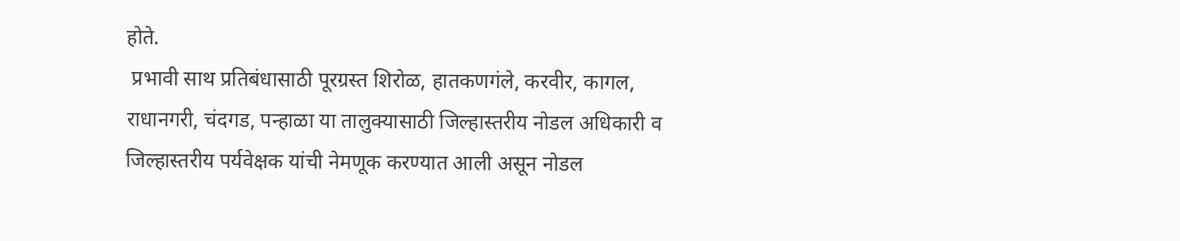होते.
 प्रभावी साथ प्रतिबंधासाठी पूरग्रस्त शिरोळ, हातकणगंले, करवीर, कागल, राधानगरी, चंदगड, पन्हाळा या तालुक्यासाठी जिल्हास्तरीय नोडल अधिकारी व जिल्हास्तरीय पर्यवेक्षक यांची नेमणूक करण्यात आली असून नोडल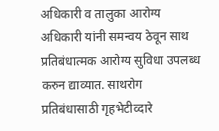अधिकारी व तालुका आरोग्य अधिकारी यांनी समन्वय ठेवून साथ प्रतिबंधात्मक आरोग्य सुविधा उपलब्ध करुन द्याव्यात. साथरोग प्रतिबंधासाठी गृहभेटीव्दारे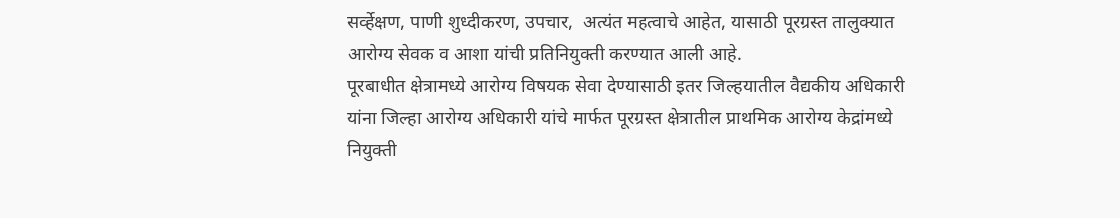सर्व्हेक्षण, पाणी शुध्दीकरण, उपचार,  अत्यंत महत्वाचे आहेत, यासाठी पूरग्रस्त तालुक्यात  आरोग्य सेवक व आशा यांची प्रतिनियुक्ती करण्यात आली आहे.
पूरबाधीत क्षेत्रामध्ये आरोग्य विषयक सेवा देण्यासाठी इतर जिल्हयातील वैद्यकीय अधिकारी यांना जिल्हा आरोग्य अधिकारी यांचे मार्फत पूरग्रस्त क्षेत्रातील प्राथमिक आरोग्य केद्रांमध्ये नियुक्ती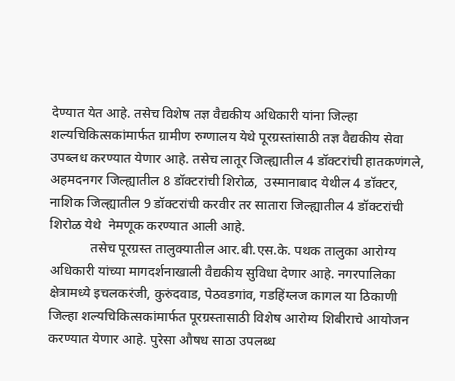देण्यात येत आहे. तसेच विशेष तज्ञ वैद्यकीय अधिकारी यांना जिल्हा शल्यचिकित्सकांमार्फत ग्रामीण रुग्णालय येथे पूरग्रस्तांसाठी तज्ञ वैद्यकीय सेवा उपब्लध करण्यात येणार आहे. तसेच लातूर जिल्ह्यातील 4 डॉक्टरांची हातकणंगले, अहमदनगर जिल्ह्यातील 8 डॉक्टरांची शिरोळ,  उस्मानाबाद येथील 4 डॉक्टर, नाशिक जिल्ह्यातील 9 डॉक्टरांची करवीर तर सातारा जिल्ह्यातील 4 डॉक्टरांची शिरोळ येथे  नेमणूक करण्यात आली आहे.
            तसेच पूरग्रस्त तालुक्यातील आर.बी.एस.के. पथक तालुका आरोग्य अधिकारी यांच्या मागदर्शनाखाली वैद्यकीय सुविधा देणार आहे. नगरपालिका क्षेत्रामध्ये इचलकरंजी, कुरुंदवाड, पेठवडगांव, गडहिंग्लज कागल या ठिकाणी जिल्हा शल्यचिकित्सकांमार्फत पूरग्रस्तासाठी विशेष आरोग्य शिबीराचे आयोजन करण्यात येणार आहे. पुरेसा औषध साठा उपलब्ध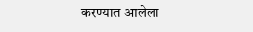करण्यात आलेला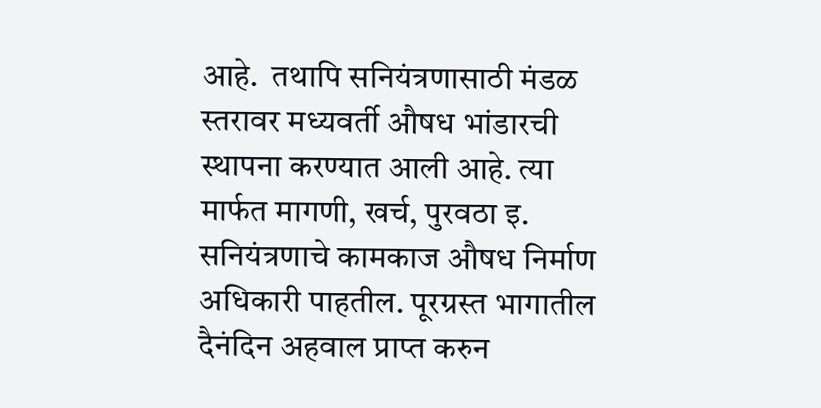आहे.  तथापि सनियंत्रणासाठी मंडळ स्तरावर मध्यवर्ती औषध भांडारची स्थापना करण्यात आली आहे. त्या मार्फत मागणी, खर्च, पुरवठा इ. सनियंत्रणाचे कामकाज औषध निर्माण अधिकारी पाहतील. पूरग्रस्त भागातील दैनंदिन अहवाल प्राप्त करुन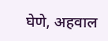घेणे, अहवाल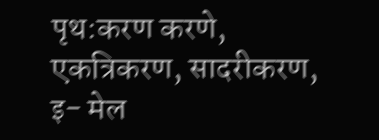पृथ:करण करणे, एक‍त्रिकरण, सादरीकरण, इ- मेल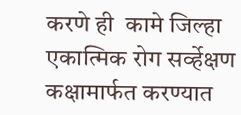करणे ही  कामे जिल्हा एकात्मिक रोग सर्व्हेक्षण कक्षामार्फत करण्यात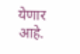येणार आहे.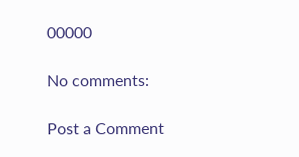00000

No comments:

Post a Comment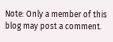Note: Only a member of this blog may post a comment.